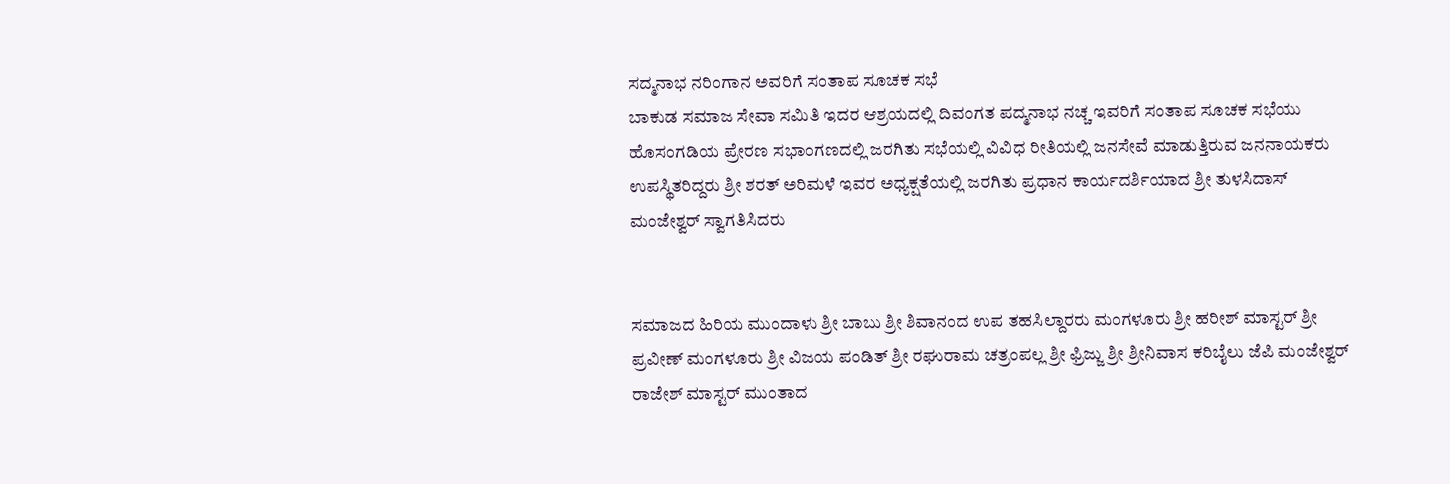ಸದ್ಮನಾಭ ನರಿಂಗಾನ ಅವರಿಗೆ ಸಂತಾಪ ಸೂಚಕ ಸಭೆ
ಬಾಕುಡ ಸಮಾಜ ಸೇವಾ ಸಮಿತಿ ಇದರ ಆಶ್ರಯದಲ್ಲಿ ದಿವಂಗತ ಪದ್ಮನಾಭ ನಚ್ಚ ಇವರಿಗೆ ಸಂತಾಪ ಸೂಚಕ ಸಭೆಯು ಹೊಸಂಗಡಿಯ ಪ್ರೇರಣ ಸಭಾಂಗಣದಲ್ಲಿ ಜರಗಿತು ಸಭೆಯಲ್ಲಿ ವಿವಿಧ ರೀತಿಯಲ್ಲಿ ಜನಸೇವೆ ಮಾಡುತ್ತಿರುವ ಜನನಾಯಕರು ಉಪಸ್ಥಿತರಿದ್ದರು ಶ್ರೀ ಶರತ್ ಅರಿಮಳೆ ಇವರ ಅಧ್ಯಕ್ಷತೆಯಲ್ಲಿ ಜರಗಿತು ಪ್ರಧಾನ ಕಾರ್ಯದರ್ಶಿಯಾದ ಶ್ರೀ ತುಳಸಿದಾಸ್ ಮಂಜೇಶ್ವರ್ ಸ್ವಾಗತಿಸಿದರು


ಸಮಾಜದ ಹಿರಿಯ ಮುಂದಾಳು ಶ್ರೀ ಬಾಬು ಶ್ರೀ ಶಿವಾನಂದ ಉಪ ತಹಸಿಲ್ದಾರರು ಮಂಗಳೂರು ಶ್ರೀ ಹರೀಶ್ ಮಾಸ್ಟರ್ ಶ್ರೀ ಪ್ರವೀಣ್ ಮಂಗಳೂರು ಶ್ರೀ ವಿಜಯ ಪಂಡಿತ್ ಶ್ರೀ ರಘುರಾಮ ಚತ್ರಂಪಲ್ಲ ಶ್ರೀ ಫ್ರಿಜ್ಜು ಶ್ರೀ ಶ್ರೀನಿವಾಸ ಕರಿಬೈಲು ಜೆಪಿ ಮಂಜೇಶ್ವರ್ ರಾಜೇಶ್ ಮಾಸ್ಟರ್ ಮುಂತಾದ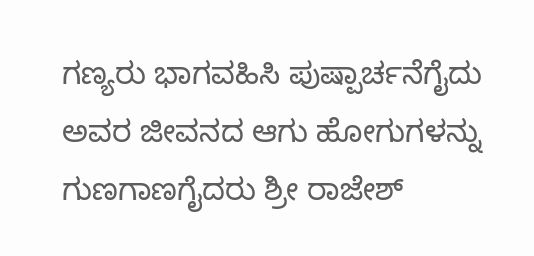ಗಣ್ಯರು ಭಾಗವಹಿಸಿ ಪುಷ್ಪಾರ್ಚನೆಗೈದು ಅವರ ಜೀವನದ ಆಗು ಹೋಗುಗಳನ್ನು ಗುಣಗಾಣಗೈದರು ಶ್ರೀ ರಾಜೇಶ್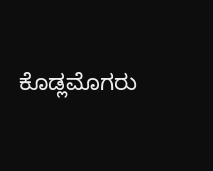ಕೊಡ್ಲಮೊಗರು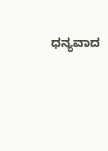ಧನ್ಯವಾದ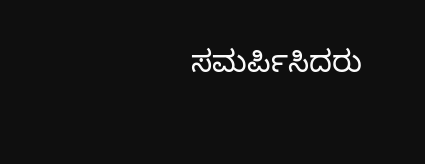ಸಮರ್ಪಿಸಿದರು